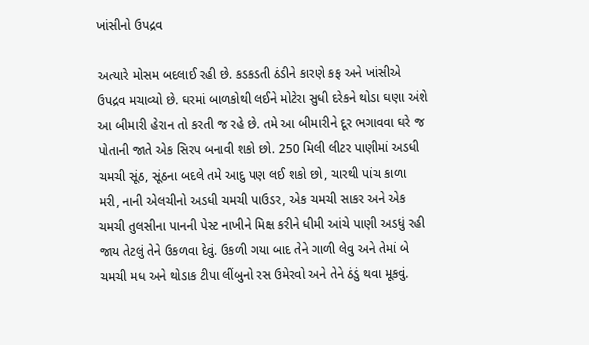ખાંસીનો ઉપદ્રવ

અત્યારે મોસમ બદલાઈ રહી છે. કડકડતી ઠંડીને કારણે કફ અને ખાંસીએ ઉપદ્રવ મચાવ્યો છે. ઘરમાં બાળકોથી લઈને મોટેરા સુધી દરેકને થોડા ઘણા અંશે આ બીમારી હેરાન તો કરતી જ રહે છે. તમે આ બીમારીને દૂર ભગાવવા ઘરે જ પોતાની જાતે એક સિરપ બનાવી શકો છો. 250 મિલી લીટર પાણીમાં અડધી ચમચી સૂંઠ, સૂંઠના બદલે તમે આદુ પણ લઈ શકો છો, ચારથી પાંચ કાળા મરી, નાની એલચીનો અડધી ચમચી પાઉડર, એક ચમચી સાકર અને એક ચમચી તુલસીના પાનની પેસ્ટ નાખીને મિક્ષ કરીને ધીમી આંચે પાણી અડધું રહી જાય તેટલું તેને ઉકળવા દેવું. ઉકળી ગયા બાદ તેને ગાળી લેવુ અને તેમાં બે ચમચી મધ અને થોડાક ટીપા લીંબુનો રસ ઉમેરવો અને તેને ઠંડું થવા મૂકવું.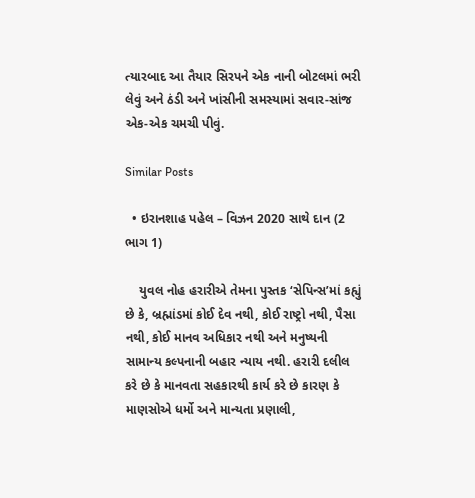ત્યારબાદ આ તૈયાર સિરપને એક નાની બોટલમાં ભરી લેવું અને ઠંડી અને ખાંસીની સમસ્યામાં સવાર-સાંજ એક-એક ચમચી પીવું.

Similar Posts

  • ઇરાનશાહ પહેલ – વિઝન 2020 સાથે દાન (2 ભાગ 1)

    યુવલ નોહ હરારીએ તેમના પુસ્તક ‘સેપિન્સ’માં કહ્યું છે કે, બ્રહ્માંડમાં કોઈ દેવ નથી, કોઈ રાષ્ટ્રો નથી, પૈસા નથી, કોઈ માનવ અધિકાર નથી અને મનુષ્યની સામાન્ય કલ્પનાની બહાર ન્યાય નથી. હરારી દલીલ કરે છે કે માનવતા સહકારથી કાર્ય કરે છે કારણ કે માણસોએ ધર્મો અને માન્યતા પ્રણાલી,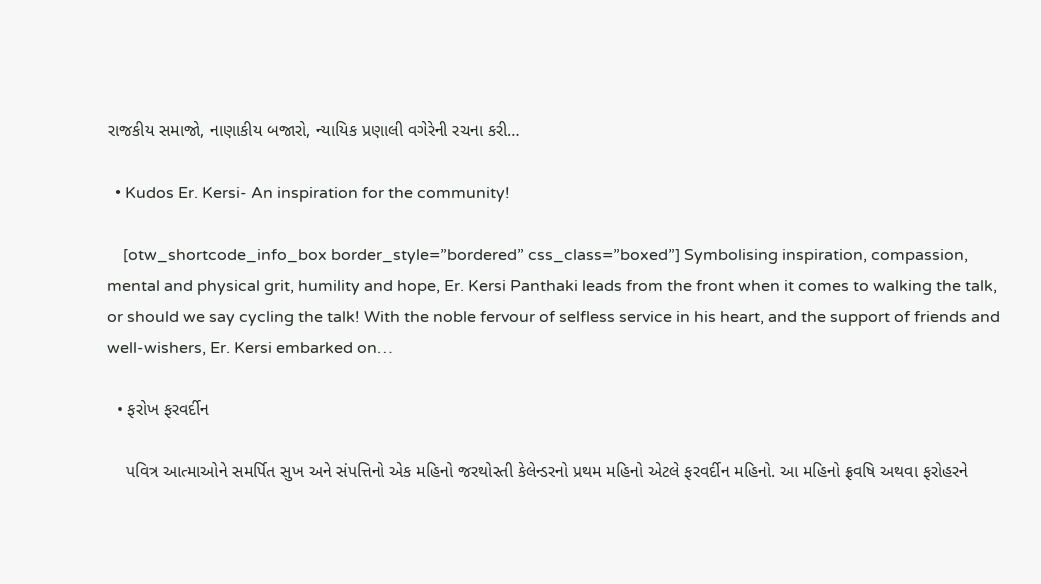રાજકીય સમાજો, નાણાકીય બજારો, ન્યાયિક પ્રણાલી વગેરેની રચના કરી…

  • Kudos Er. Kersi- An inspiration for the community!

    [otw_shortcode_info_box border_style=”bordered” css_class=”boxed”] Symbolising inspiration, compassion, mental and physical grit, humility and hope, Er. Kersi Panthaki leads from the front when it comes to walking the talk, or should we say cycling the talk! With the noble fervour of selfless service in his heart, and the support of friends and well-wishers, Er. Kersi embarked on…

  • ફરોખ ફરવર્દીન

    પવિત્ર આત્માઓને સમર્પિત સુખ અને સંપત્તિનો એક મહિનો જરથોસ્તી કેલેન્ડરનો પ્રથમ મહિનો એટલે ફરવર્દીન મહિનો. આ મહિનો ફ્રવષિ અથવા ફરોહરને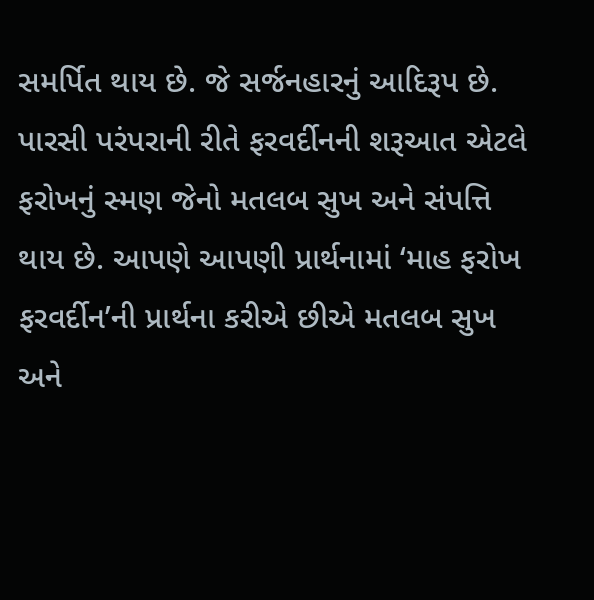સમર્પિત થાય છે. જે સર્જનહારનું આદિરૂપ છે. પારસી પરંપરાની રીતે ફરવર્દીનની શરૂઆત એટલે ફરોખનું સ્મણ જેનો મતલબ સુખ અને સંપત્તિ થાય છે. આપણે આપણી પ્રાર્થનામાં ‘માહ ફરોખ ફરવર્દીન’ની પ્રાર્થના કરીએ છીએ મતલબ સુખ અને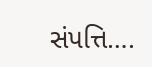સંપત્તિ….